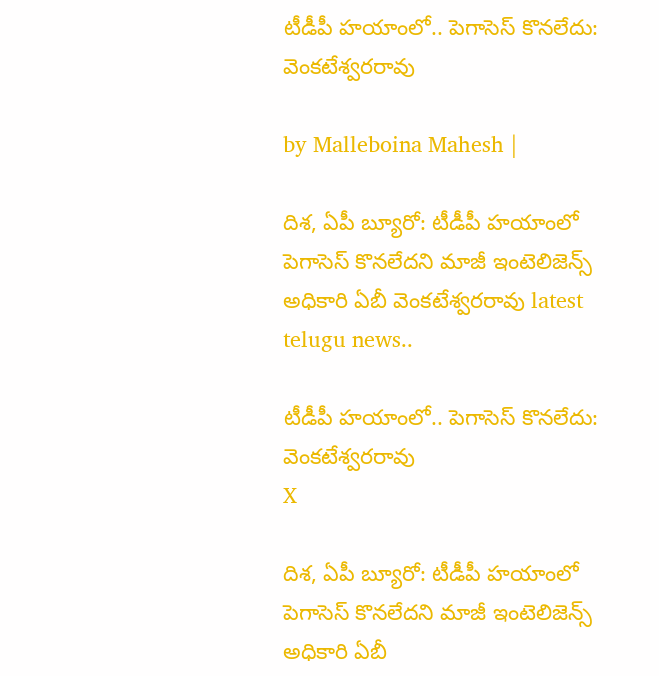టీడీపీ హయాంలో.. పెగాసెస్‌ కొనలేదు: వెంకటేశ్వరరావు

by Malleboina Mahesh |

దిశ, ఏపీ బ్యూరో: టీడీపీ హయాంలో పెగాసెస్‌ కొనలేదని మాజీ ఇంటెలిజెన్స్ అధికారి ఏబీ వెంకటేశ్వరరావు latest telugu news..

టీడీపీ హయాంలో.. పెగాసెస్‌ కొనలేదు: వెంకటేశ్వరరావు
X

దిశ, ఏపీ బ్యూరో: టీడీపీ హయాంలో పెగాసెస్‌ కొనలేదని మాజీ ఇంటెలిజెన్స్ అధికారి ఏబీ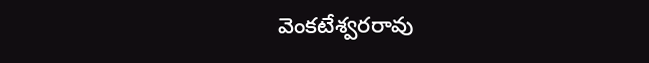వెంకటేశ్వరరావు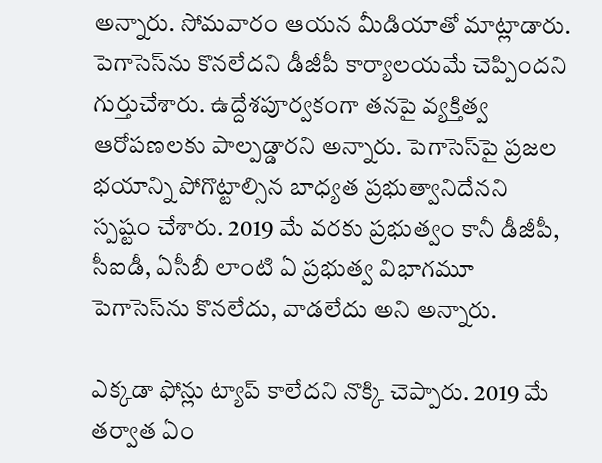అన్నారు. సోమవారం ఆయన మీడియాతో మాట్లాడారు. పెగాసెస్‌ను కొనలేదని డీజీపీ కార్యాలయమే చెప్పిందని గుర్తుచేశారు. ఉద్దేశపూర్వకంగా తనపై వ్యక్తిత్వ ఆరోపణలకు పాల్పడ్డారని అన్నారు. పెగాసెస్‌పై ప్రజల భయాన్ని పోగొట్టాల్సిన బాధ్యత ప్రభుత్వానిదేనని స్పష్టం చేశారు. 2019 మే వరకు ప్రభుత్వం కానీ డీజీపీ, సీఐడీ, ఏసీబీ లాంటి ఏ ప్రభుత్వ విభాగమూ పెగాసెస్‌ను కొనలేదు, వాడలేదు అని అన్నారు.

ఎక్కడా ఫోన్లు ట్యాప్‌ కాలేదని నొక్కి చెప్పారు. 2019 మే తర్వాత ఏం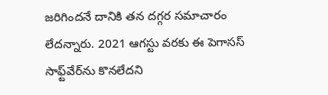జరిగిందనే దానికి తన దగ్గర సమాచారం లేదన్నారు. 2021 ఆగస్టు వరకు ఈ పెగాసస్‌ సాఫ్ట్‌వేర్‌ను కొనలేదని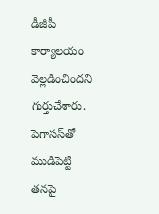డీజీపీ కార్యాలయం వెల్లడించిందని గుర్తుచేశారు. పెగాసస్‌తో ముడిపెట్టి తనపై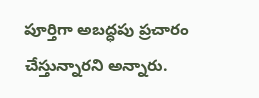పూర్తిగా అబద్ధపు ప్రచారం చేస్తున్నారని అన్నారు.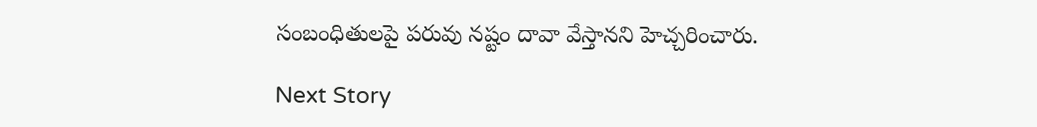సంబంధితులపై పరువు నష్టం దావా వేస్తానని హెచ్చరించారు.

Next Story